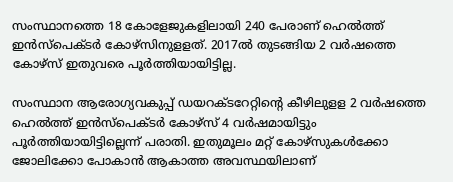സംസ്ഥാനത്തെ 18 കോളേജുകളിലായി 240 പേരാണ് ഹെല്‍ത്ത് ഇൻസ്പെക്ടര്‍ കോഴ്സിനുളളത്. 2017ല്‍ തുടങ്ങിയ 2 വര്‍ഷത്തെ കോഴ്സ് ഇതുവരെ പൂര്‍ത്തിയായിട്ടില്ല.

സംസ്ഥാന ആരോഗ്യവകുപ്പ് ഡയറക്ടറേറ്റിന്‍റെ കീഴിലുളള 2 വര്‍ഷത്തെ ഹെല്‍ത്ത് ഇൻസ്പെക്ടര്‍ കോഴ്സ് 4 വര്‍ഷമായിട്ടും പൂര്‍ത്തിയായിട്ടില്ലെന്ന് പരാതി. ഇതുമൂലം മറ്റ് കോഴ്സുകള്‍ക്കോ ജോലിക്കോ പോകാൻ ആകാത്ത അവസ്ഥയിലാണ്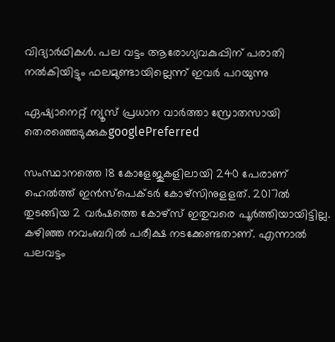വിദ്യാര്‍ഥികള്‍. പല വട്ടം ആരോഗ്യവകുപ്പിന് പരാതി നല്‍കിയിട്ടും ഫലമുണ്ടായില്ലെന്ന് ഇവര്‍ പറയുന്നു

ഏഷ്യാനെറ്റ് ന്യൂസ് പ്രധാന വാർത്താ സ്രോതസായി തെരഞ്ഞെടുക്കുകgooglePreferred

സംസ്ഥാനത്തെ 18 കോളേജുകളിലായി 240 പേരാണ് ഹെല്‍ത്ത് ഇൻസ്പെക്ടര്‍ കോഴ്സിനുളളത്. 2017ല്‍ തുടങ്ങിയ 2 വര്‍ഷത്തെ കോഴ്സ് ഇതുവരെ പൂര്‍ത്തിയായിട്ടില്ല. കഴിഞ്ഞ നവംബറില്‍ പരീക്ഷ നടക്കേണ്ടതാണ്. എന്നാല്‍ പലവട്ടം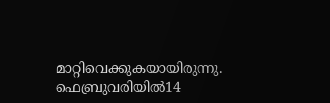മാറ്റിവെക്കുകയായിരുന്നു. ഫെബ്രുവരിയില്‍14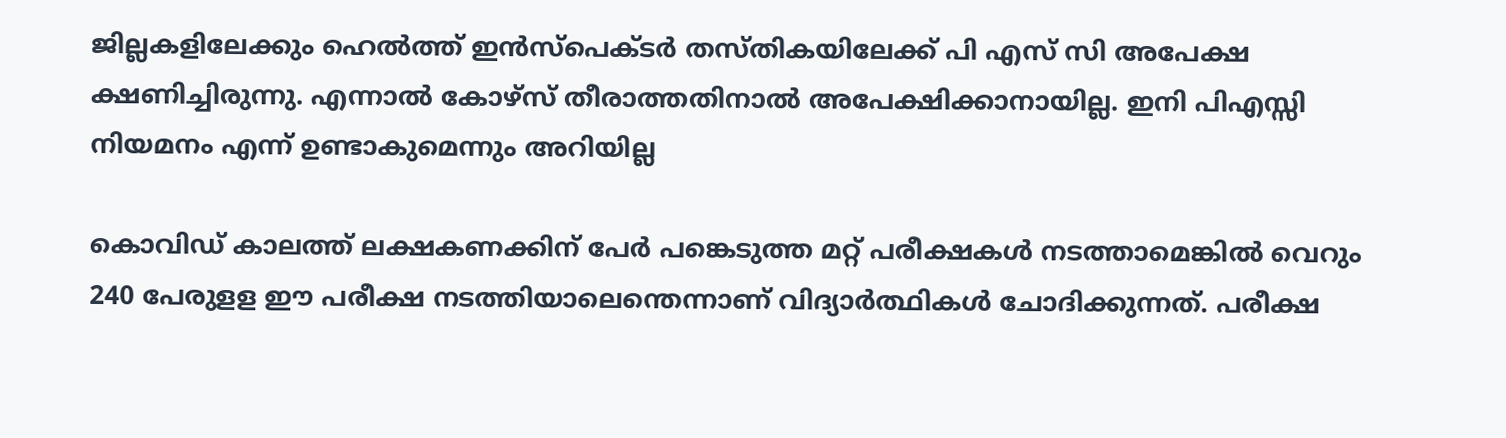ജില്ലകളിലേക്കും ഹെല്‍ത്ത് ഇൻസ്പെക്ടര്‍ തസ്തികയിലേക്ക് പി എസ് സി അപേക്ഷ ക്ഷണിച്ചിരുന്നു. എന്നാല്‍ കോഴ്സ് തീരാത്തതിനാല്‍ അപേക്ഷിക്കാനായില്ല. ഇനി പിഎസ്സി നിയമനം എന്ന് ഉണ്ടാകുമെന്നും അറിയില്ല

കൊവിഡ് കാലത്ത് ലക്ഷകണക്കിന് പേര്‍ പങ്കെടുത്ത മറ്റ് പരീക്ഷകള്‍ നടത്താമെങ്കില്‍ വെറും 240 പേരുളള ഈ പരീക്ഷ നടത്തിയാലെന്തെന്നാണ് വിദ്യാര്‍ത്ഥികള്‍ ചോദിക്കുന്നത്. പരീക്ഷ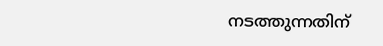നടത്തുന്നതിന്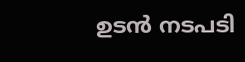ഉടൻ നടപടി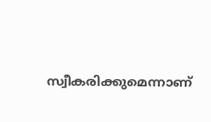സ്വീകരിക്കുമെന്നാണ്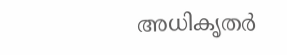അധികൃതര്‍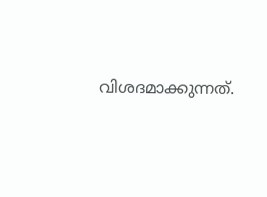വിശദമാക്കുന്നത്.